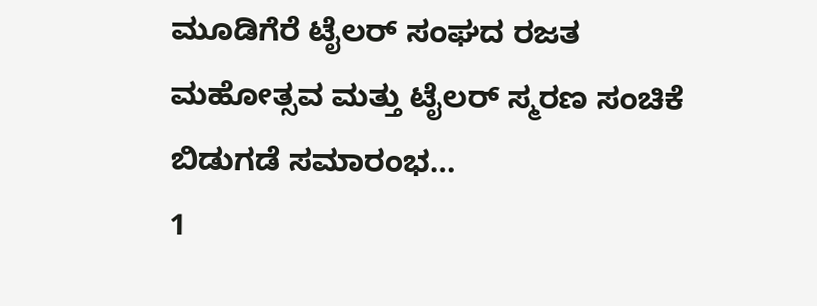ಮೂಡಿಗೆರೆ ಟೈಲರ್ ಸಂಘದ ರಜತ ಮಹೋತ್ಸವ ಮತ್ತು ಟೈಲರ್ ಸ್ಮರಣ ಸಂಚಿಕೆ ಬಿಡುಗಡೆ ಸಮಾರಂಭ…
1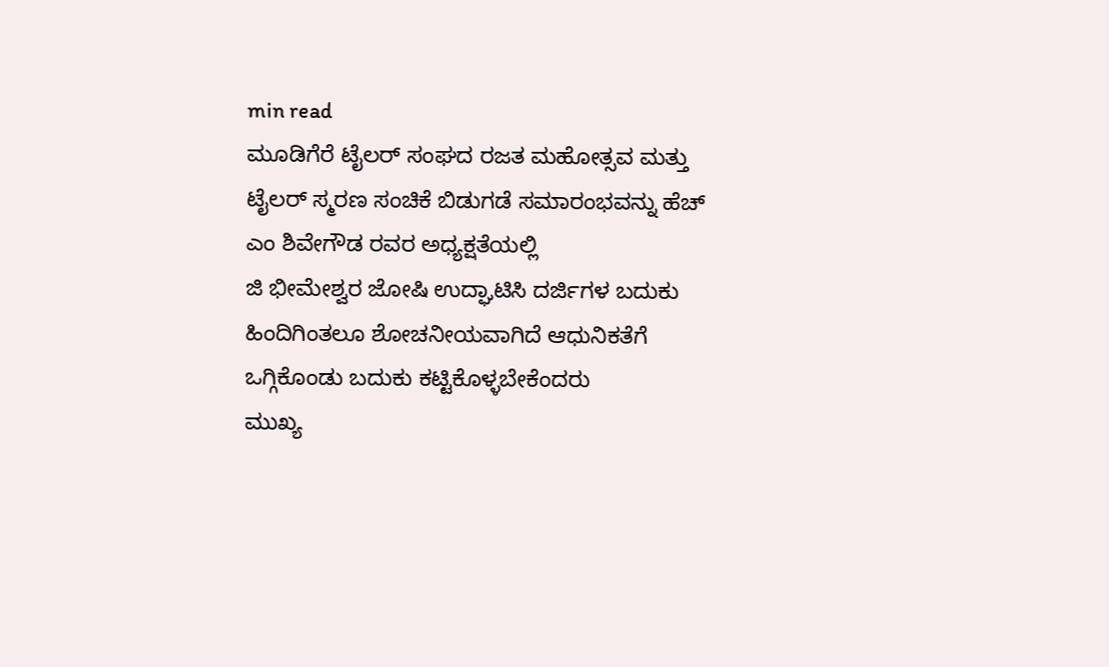min read
ಮೂಡಿಗೆರೆ ಟೈಲರ್ ಸಂಘದ ರಜತ ಮಹೋತ್ಸವ ಮತ್ತು ಟೈಲರ್ ಸ್ಮರಣ ಸಂಚಿಕೆ ಬಿಡುಗಡೆ ಸಮಾರಂಭವನ್ನು ಹೆಚ್ ಎಂ ಶಿವೇಗೌಡ ರವರ ಅಧ್ಯಕ್ಷತೆಯಲ್ಲಿ
ಜಿ ಭೀಮೇಶ್ವರ ಜೋಷಿ ಉದ್ಘಾಟಿಸಿ ದರ್ಜಿಗಳ ಬದುಕು ಹಿಂದಿಗಿಂತಲೂ ಶೋಚನೀಯವಾಗಿದೆ ಆಧುನಿಕತೆಗೆ ಒಗ್ಗಿಕೊಂಡು ಬದುಕು ಕಟ್ಟಿಕೊಳ್ಳಬೇಕೆಂದರು
ಮುಖ್ಯ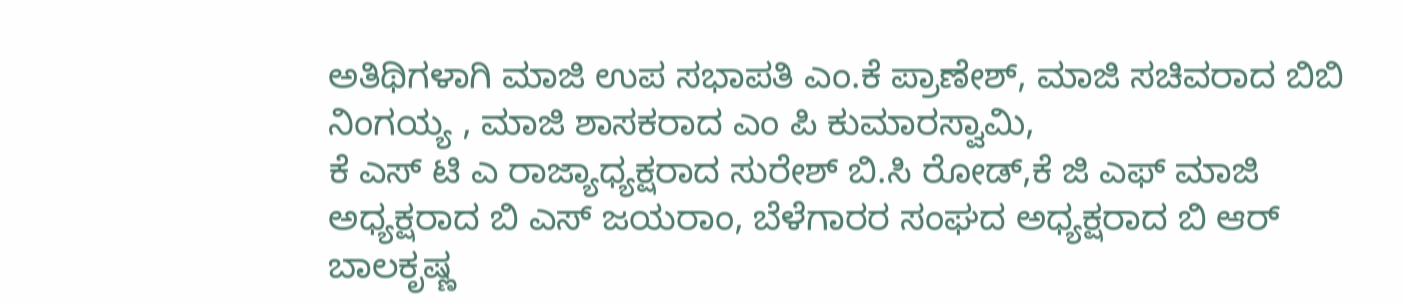ಅತಿಥಿಗಳಾಗಿ ಮಾಜಿ ಉಪ ಸಭಾಪತಿ ಎಂ.ಕೆ ಪ್ರಾಣೇಶ್, ಮಾಜಿ ಸಚಿವರಾದ ಬಿಬಿ ನಿಂಗಯ್ಯ , ಮಾಜಿ ಶಾಸಕರಾದ ಎಂ ಪಿ ಕುಮಾರಸ್ವಾಮಿ,
ಕೆ ಎಸ್ ಟಿ ಎ ರಾಜ್ಯಾಧ್ಯಕ್ಷರಾದ ಸುರೇಶ್ ಬಿ.ಸಿ ರೋಡ್,ಕೆ ಜಿ ಎಫ್ ಮಾಜಿ ಅಧ್ಯಕ್ಷರಾದ ಬಿ ಎಸ್ ಜಯರಾಂ, ಬೆಳೆಗಾರರ ಸಂಘದ ಅಧ್ಯಕ್ಷರಾದ ಬಿ ಆರ್ ಬಾಲಕೃಷ್ಣ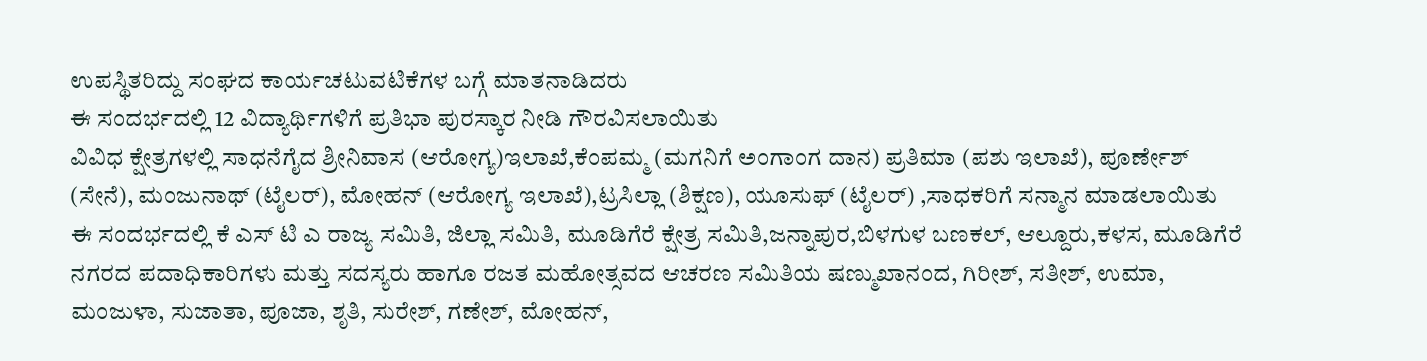ಉಪಸ್ಥಿತರಿದ್ದು ಸಂಘದ ಕಾರ್ಯಚಟುವಟಿಕೆಗಳ ಬಗ್ಗೆ ಮಾತನಾಡಿದರು
ಈ ಸಂದರ್ಭದಲ್ಲಿ 12 ವಿದ್ಯಾರ್ಥಿಗಳಿಗೆ ಪ್ರತಿಭಾ ಪುರಸ್ಕಾರ ನೀಡಿ ಗೌರವಿಸಲಾಯಿತು
ವಿವಿಧ ಕ್ಷೇತ್ರಗಳಲ್ಲಿ ಸಾಧನೆಗೈದ ಶ್ರೀನಿವಾಸ (ಆರೋಗ್ಯ)ಇಲಾಖೆ,ಕೆಂಪಮ್ಮ (ಮಗನಿಗೆ ಅಂಗಾಂಗ ದಾನ) ಪ್ರತಿಮಾ (ಪಶು ಇಲಾಖೆ), ಪೂರ್ಣೇಶ್ (ಸೇನೆ), ಮಂಜುನಾಥ್ (ಟೈಲರ್), ಮೋಹನ್ (ಆರೋಗ್ಯ ಇಲಾಖೆ),ಟ್ರಸಿಲ್ಲಾ (ಶಿಕ್ಷಣ), ಯೂಸುಫ್ (ಟೈಲರ್) ,ಸಾಧಕರಿಗೆ ಸನ್ಮಾನ ಮಾಡಲಾಯಿತು
ಈ ಸಂದರ್ಭದಲ್ಲಿ ಕೆ ಎಸ್ ಟಿ ಎ ರಾಜ್ಯ ಸಮಿತಿ, ಜಿಲ್ಲಾ ಸಮಿತಿ, ಮೂಡಿಗೆರೆ ಕ್ಷೇತ್ರ ಸಮಿತಿ,ಜನ್ನಾಪುರ,ಬಿಳಗುಳ ಬಣಕಲ್, ಆಲ್ದೂರು,ಕಳಸ, ಮೂಡಿಗೆರೆ ನಗರದ ಪದಾಧಿಕಾರಿಗಳು ಮತ್ತು ಸದಸ್ಯರು ಹಾಗೂ ರಜತ ಮಹೋತ್ಸವದ ಆಚರಣ ಸಮಿತಿಯ ಷಣ್ಮುಖಾನಂದ, ಗಿರೀಶ್, ಸತೀಶ್, ಉಮಾ, ಮಂಜುಳಾ, ಸುಜಾತಾ, ಪೂಜಾ, ಶೃತಿ, ಸುರೇಶ್, ಗಣೇಶ್, ಮೋಹನ್,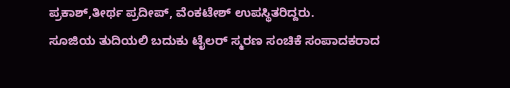ಪ್ರಕಾಶ್,ತೀರ್ಥ ಪ್ರದೀಪ್, ವೆಂಕಟೇಶ್ ಉಪಸ್ಥಿತರಿದ್ದರು.
ಸೂಜಿಯ ತುದಿಯಲಿ ಬದುಕು ಟೈಲರ್ ಸ್ಮರಣ ಸಂಚಿಕೆ ಸಂಪಾದಕರಾದ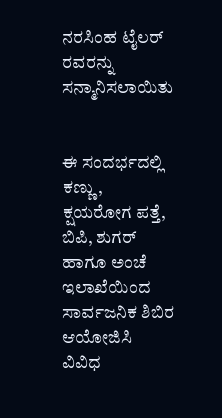ನರಸಿಂಹ ಟೈಲರ್ ರವರನ್ನು ಸನ್ಮಾನಿಸಲಾಯಿತು


ಈ ಸಂದರ್ಭದಲ್ಲಿ ಕಣ್ಣು, ಕ್ಷಯರೋಗ ಪತ್ತೆ, ಬಿಪಿ, ಶುಗರ್ ಹಾಗೂ ಅಂಚೆ ಇಲಾಖೆಯಿಂದ ಸಾರ್ವಜನಿಕ ಶಿಬಿರ ಆಯೋಜಿಸಿ ವಿವಿಧ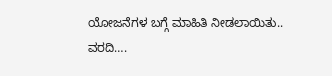ಯೋಜನೆಗಳ ಬಗ್ಗೆ ಮಾಹಿತಿ ನೀಡಲಾಯಿತು..
ವರದಿ….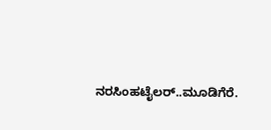ನರಸಿಂಹಟೈಲರ್..ಮೂಡಿಗೆರೆ.